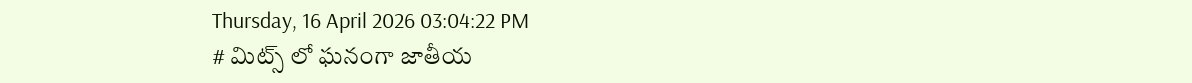Thursday, 16 April 2026 03:04:22 PM
# మిట్స్ లో ఘనంగా జాతీయ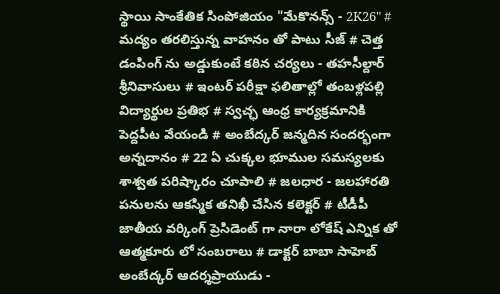స్థాయి సాంకేతిక సింపోజియం "మేకొనన్స్ - 2K26" # మద్యం తరలిస్తున్న వాహనం తో పాటు సీజ్ # చెత్త డంపింగ్ ను అడ్డుకుంటే కఠిన చర్యలు - తహసీల్దార్ శ్రీనివాసులు # ఇంటర్ పరీక్షా ఫలితాల్లో తంబళ్లపల్లి విద్యార్థుల ప్రతిభ # స్వచ్ఛ ఆంధ్ర కార్యక్రమానికి పెద్దపీట వేయండి # అంబేద్కర్ జన్మదిన సందర్భంగా అన్నదానం # 22 ఏ చుక్కల భూముల సమస్యలకు శాశ్వత పరిష్కారం చూపాలి # జలధార - జలహారతి పనులను ఆకస్మిక తనిఖీ చేసిన కలెక్టర్ # టీడీపీ జాతీయ వర్కింగ్ ప్రెసిడెంట్ గా నారా లోకేష్ ఎన్నిక తో ఆత్మకూరు లో సంబరాలు # డాక్టర్ బాబా సాహెబ్ అంబేద్కర్ ఆదర్శప్రాయుడు -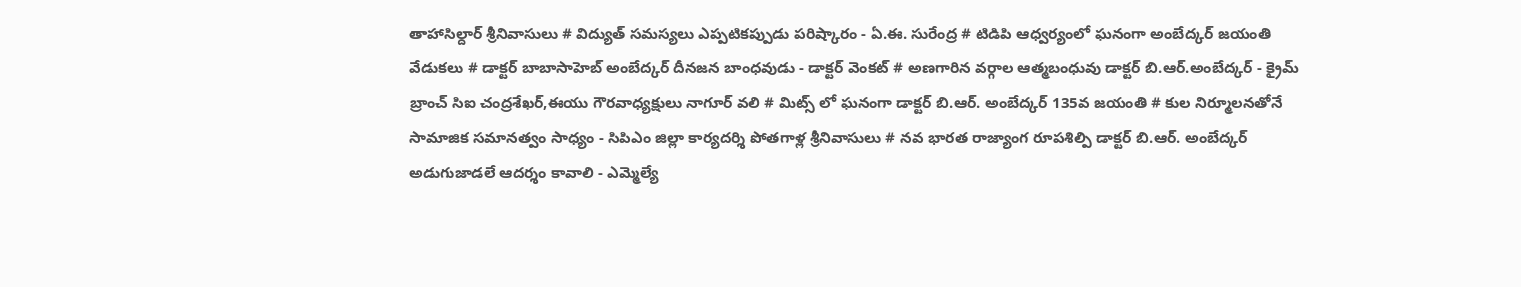తాహాసిల్దార్ శ్రీనివాసులు # విద్యుత్ సమస్యలు ఎప్పటికప్పుడు పరిష్కారం - ఏ.ఈ. సురేంద్ర # టిడిపి ఆధ్వర్యంలో ఘనంగా అంబేద్కర్ జయంతి వేడుకలు # డాక్టర్ బాబాసాహెబ్ అంబేద్కర్ దీనజన బాంధవుడు - డాక్టర్ వెంకట్ # అణగారిన వర్గాల ఆత్మబంధువు డాక్టర్ బి.ఆర్.అంబేద్కర్ - క్రైమ్ బ్రాంచ్ సిఐ చంద్రశేఖర్,ఈయు గౌరవాధ్యక్షులు నాగూర్ వలి # మిట్స్ లో ఘనంగా డాక్టర్ బి.ఆర్. అంబేద్కర్ 135వ జయంతి # కుల నిర్మూలనతోనే సామాజిక సమానత్వం సాధ్యం - సిపిఎం జిల్లా కార్యదర్శి పోతగాళ్ల శ్రీనివాసులు # నవ భారత రాజ్యాంగ రూపశిల్పి డాక్టర్ బి.ఆర్. అంబేద్కర్ అడుగుజాడలే ఆదర్శం కావాలి - ఎమ్మెల్యే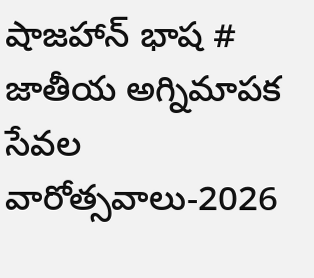షాజహాన్ భాష # జాతీయ అగ్నిమాపక సేవల వారోత్సవాలు-2026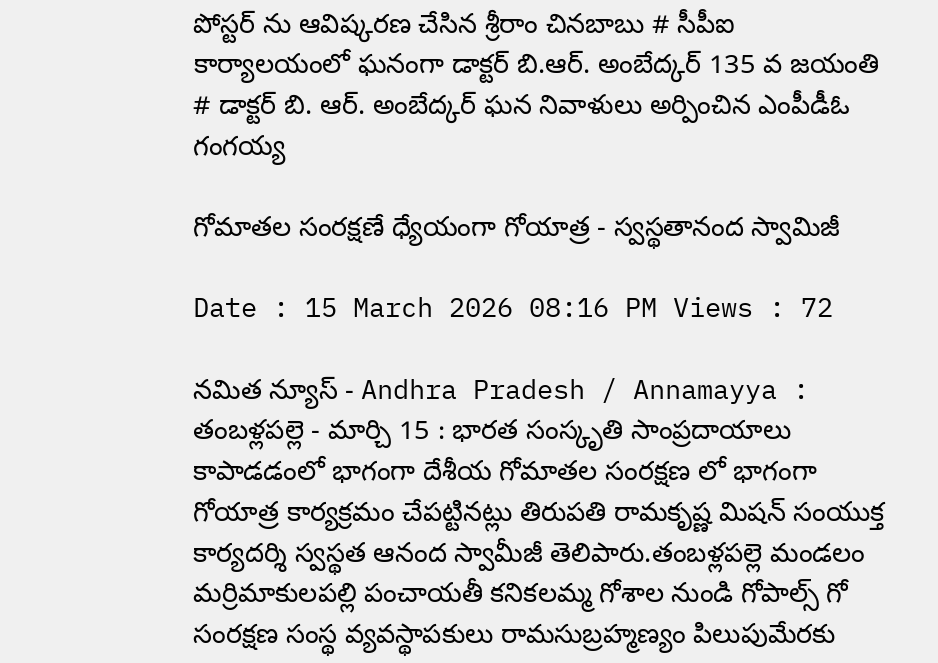పోస్టర్ ను ఆవిష్కరణ చేసిన శ్రీరాం చినబాబు # సీపీఐ కార్యాలయంలో ఘనంగా డాక్టర్ బి.ఆర్. అంబేద్కర్ 135 వ జయంతి # డాక్టర్ బి. ఆర్. అంబేద్కర్ ఘన నివాళులు అర్పించిన ఎంపీడీఓ గంగయ్య

గోమాతల సంరక్షణే ధ్యేయంగా గోయాత్ర - స్వస్థతానంద స్వామిజీ

Date : 15 March 2026 08:16 PM Views : 72

నమిత న్యూస్ - Andhra Pradesh / Annamayya : తంబళ్లపల్లె - మార్చి 15 : భారత సంస్కృతి సాంప్రదాయాలు కాపాడడంలో భాగంగా దేశీయ గోమాతల సంరక్షణ లో భాగంగా గోయాత్ర కార్యక్రమం చేపట్టినట్లు తిరుపతి రామకృష్ణ మిషన్ సంయుక్త కార్యదర్శి స్వస్థత ఆనంద స్వామీజీ తెలిపారు.తంబళ్లపల్లె మండలం మర్రిమాకులపల్లి పంచాయతీ కనికలమ్మ గోశాల నుండి గోపాల్స్ గో సంరక్షణ సంస్థ వ్యవస్థాపకులు రామసుబ్రహ్మణ్యం పిలుపుమేరకు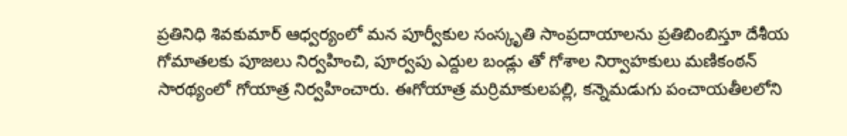ప్రతినిధి శివకుమార్ ఆధ్వర్యంలో మన పూర్వీకుల సంస్కృతి సాంప్రదాయాలను ప్రతిబింబిస్తూ దేశీయ గోమాతలకు పూజలు నిర్వహించి, పూర్వపు ఎద్దుల బండ్లు తో గోశాల నిర్వాహకులు మణికంఠన్ సారథ్యంలో గోయాత్ర నిర్వహించారు. ఈగోయాత్ర మర్రిమాకులపల్లి, కన్నెమడుగు పంచాయతీలలోని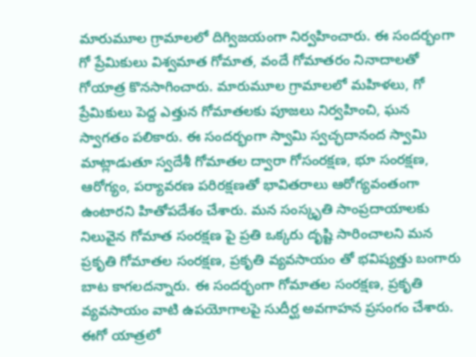మారుమూల గ్రామాలలో దిగ్విజయంగా నిర్వహించారు. ఈ సందర్భంగా గో ప్రేమికులు విశ్వమాత గోమాత, వందే గోమాతరం నినాదాలతో గోయాత్ర కొనసాగించారు. మారుమూల గ్రామాలలో మహిళలు, గో ప్రేమికులు పెద్ద ఎత్తున గోమాతలకు పూజలు నిర్వహించి, ఘన స్వాగతం పలికారు. ఈ సందర్భంగా స్వామి స్వచ్ఛదానంద స్వామి మాట్లాడుతూ స్వదేశీ గోమాతల ద్వారా గోసంరక్షణ, భూ సంరక్షణ, ఆరోగ్యం, పర్యావరణ పరిరక్షణతో భావితరాలు ఆరోగ్యవంతంగా ఉంటారని హితోపదేశం చేశారు. మన సంస్కృతి సాంప్రదాయాలకు నిలువైన గోమాత సంరక్షణ పై ప్రతి ఒక్కరు దృష్టి సారించాలని మన ప్రకృతి గోమాతల సంరక్షణ, ప్రకృతి వ్యవసాయం తో భవిష్యత్తు బంగారు బాట కాగలదన్నారు. ఈ సందర్భంగా గోమాతల సంరక్షణ, ప్రకృతి వ్యవసాయం వాటి ఉపయోగాలపై సుదీర్ఘ అవగాహన ప్రసంగం చేశారు. ఈగో యాత్రలో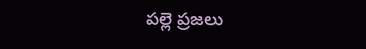పల్లె ప్రజలు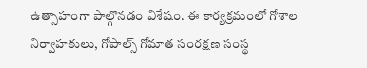ఉత్సాహంగా పాల్గొనడం విశేషం. ఈ కార్యక్రమంలో గోశాల నిర్వాహకులు, గోపాల్స్ గోమాత సంరక్షణ సంస్థ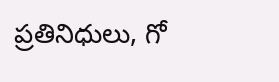ప్రతినిధులు, గో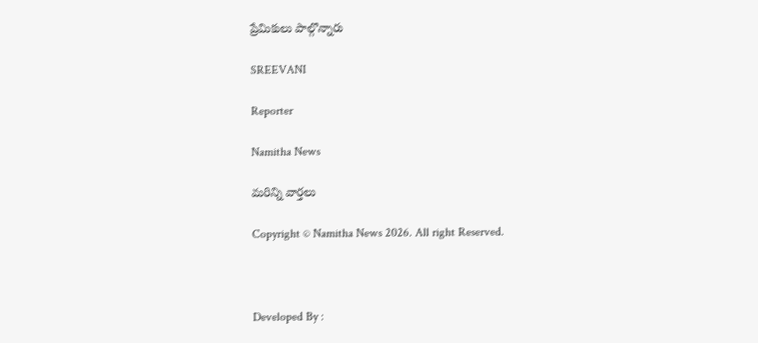ప్రేమికులు పాల్గొన్నారు

SREEVANI

Reporter

Namitha News

మరిన్ని వార్తలు

Copyright © Namitha News 2026. All right Reserved.



Developed By :